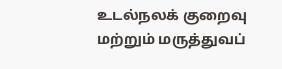உடல்நலக் குறைவு மற்றும் மருத்துவப்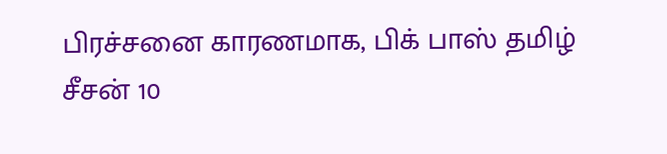பிரச்சனை காரணமாக, பிக் பாஸ் தமிழ் சீசன் 10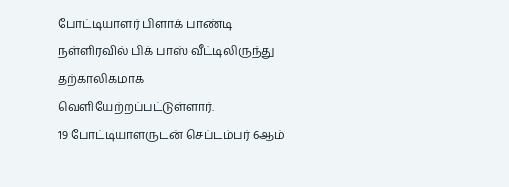போட்டியாளர் பிளாக் பாண்டி நள்ளிரவில் பிக் பாஸ் வீட்டிலிருந்து தற்காலிகமாக வெளியேற்றப்பட்டுள்ளார்.
19 போட்டியாளருடன் செப்டம்பர் 6ஆம்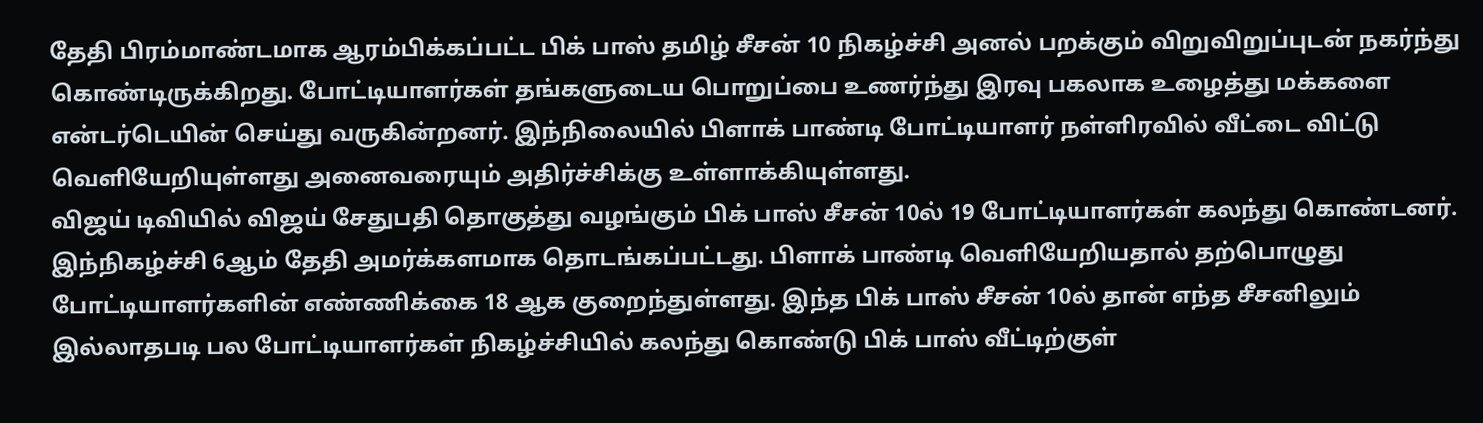தேதி பிரம்மாண்டமாக ஆரம்பிக்கப்பட்ட பிக் பாஸ் தமிழ் சீசன் 10 நிகழ்ச்சி அனல் பறக்கும் விறுவிறுப்புடன் நகர்ந்து கொண்டிருக்கிறது. போட்டியாளர்கள் தங்களுடைய பொறுப்பை உணர்ந்து இரவு பகலாக உழைத்து மக்களை என்டர்டெயின் செய்து வருகின்றனர். இந்நிலையில் பிளாக் பாண்டி போட்டியாளர் நள்ளிரவில் வீட்டை விட்டு வெளியேறியுள்ளது அனைவரையும் அதிர்ச்சிக்கு உள்ளாக்கியுள்ளது.
விஜய் டிவியில் விஜய் சேதுபதி தொகுத்து வழங்கும் பிக் பாஸ் சீசன் 10ல் 19 போட்டியாளர்கள் கலந்து கொண்டனர். இந்நிகழ்ச்சி 6ஆம் தேதி அமர்க்களமாக தொடங்கப்பட்டது. பிளாக் பாண்டி வெளியேறியதால் தற்பொழுது போட்டியாளர்களின் எண்ணிக்கை 18 ஆக குறைந்துள்ளது. இந்த பிக் பாஸ் சீசன் 10ல் தான் எந்த சீசனிலும் இல்லாதபடி பல போட்டியாளர்கள் நிகழ்ச்சியில் கலந்து கொண்டு பிக் பாஸ் வீட்டிற்குள்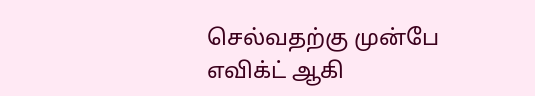செல்வதற்கு முன்பே எவிக்ட் ஆகி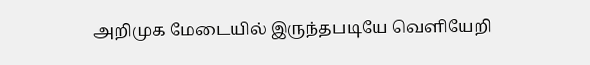அறிமுக மேடையில் இருந்தபடியே வெளியேறி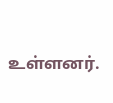உள்ளனர்.